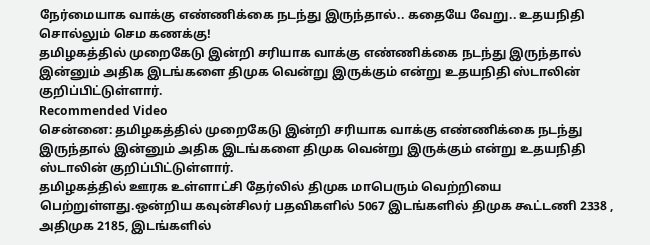நேர்மையாக வாக்கு எண்ணிக்கை நடந்து இருந்தால்.. கதையே வேறு.. உதயநிதி சொல்லும் செம கணக்கு!
தமிழகத்தில் முறைகேடு இன்றி சரியாக வாக்கு எண்ணிக்கை நடந்து இருந்தால் இன்னும் அதிக இடங்களை திமுக வென்று இருக்கும் என்று உதயநிதி ஸ்டாலின் குறிப்பிட்டுள்ளார்.
Recommended Video
சென்னை: தமிழகத்தில் முறைகேடு இன்றி சரியாக வாக்கு எண்ணிக்கை நடந்து இருந்தால் இன்னும் அதிக இடங்களை திமுக வென்று இருக்கும் என்று உதயநிதி ஸ்டாலின் குறிப்பிட்டுள்ளார்.
தமிழகத்தில் ஊரக உள்ளாட்சி தேர்லில் திமுக மாபெரும் வெற்றியை பெற்றுள்ளது.ஒன்றிய கவுன்சிலர் பதவிகளில் 5067 இடங்களில் திமுக கூட்டணி 2338 , அதிமுக 2185, இடங்களில்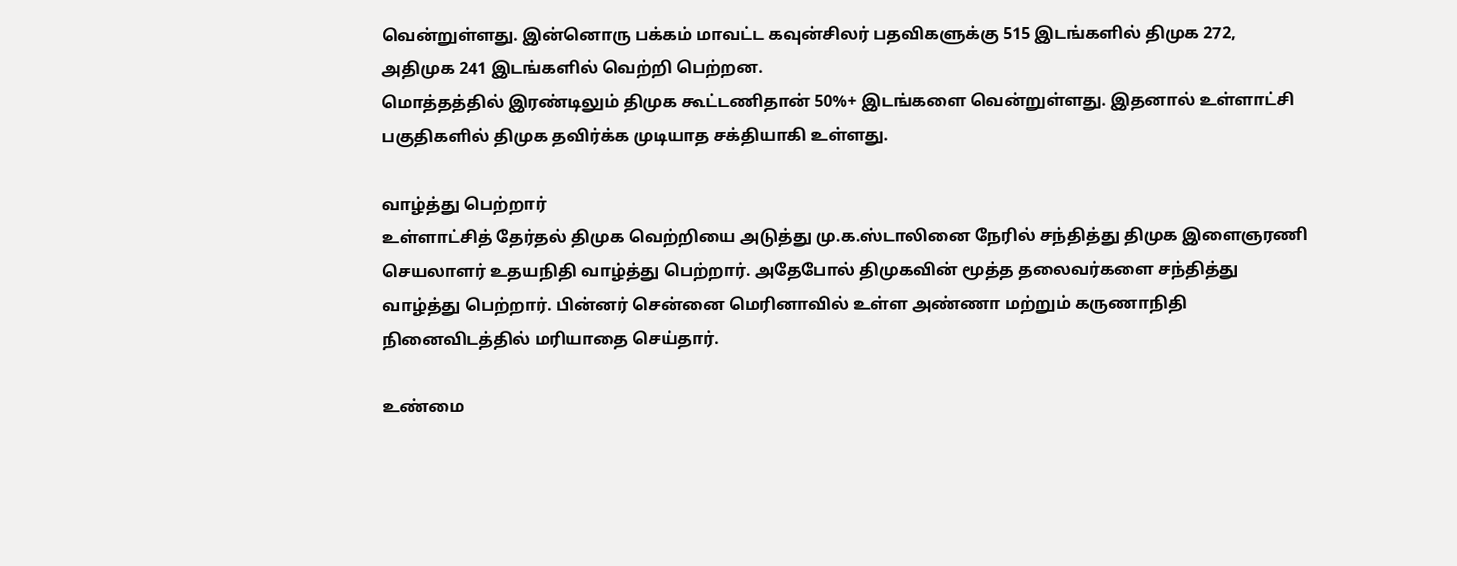வென்றுள்ளது. இன்னொரு பக்கம் மாவட்ட கவுன்சிலர் பதவிகளுக்கு 515 இடங்களில் திமுக 272, அதிமுக 241 இடங்களில் வெற்றி பெற்றன.
மொத்தத்தில் இரண்டிலும் திமுக கூட்டணிதான் 50%+ இடங்களை வென்றுள்ளது. இதனால் உள்ளாட்சி பகுதிகளில் திமுக தவிர்க்க முடியாத சக்தியாகி உள்ளது.

வாழ்த்து பெற்றார்
உள்ளாட்சித் தேர்தல் திமுக வெற்றியை அடுத்து மு.க.ஸ்டாலினை நேரில் சந்தித்து திமுக இளைஞரணி செயலாளர் உதயநிதி வாழ்த்து பெற்றார். அதேபோல் திமுகவின் மூத்த தலைவர்களை சந்தித்து வாழ்த்து பெற்றார். பின்னர் சென்னை மெரினாவில் உள்ள அண்ணா மற்றும் கருணாநிதி நினைவிடத்தில் மரியாதை செய்தார்.

உண்மை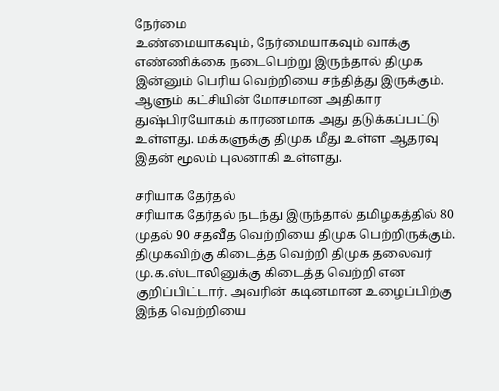நேர்மை
உண்மையாகவும், நேர்மையாகவும் வாக்கு எண்ணிக்கை நடைபெற்று இருந்தால் திமுக இன்னும் பெரிய வெற்றியை சந்தித்து இருக்கும். ஆளும் கட்சியின் மோசமான அதிகார துஷ்பிரயோகம் காரணமாக அது தடுக்கப்பட்டு உள்ளது. மக்களுக்கு திமுக மீது உள்ள ஆதரவு இதன் மூலம் புலனாகி உள்ளது.

சரியாக தேர்தல்
சரியாக தேர்தல் நடந்து இருந்தால் தமிழகத்தில் 80 முதல் 90 சதவீத வெற்றியை திமுக பெற்றிருக்கும். திமுகவிற்கு கிடைத்த வெற்றி திமுக தலைவர் மு.க.ஸ்டாலினுக்கு கிடைத்த வெற்றி என குறிப்பிட்டார். அவரின் கடினமான உழைப்பிற்கு இந்த வெற்றியை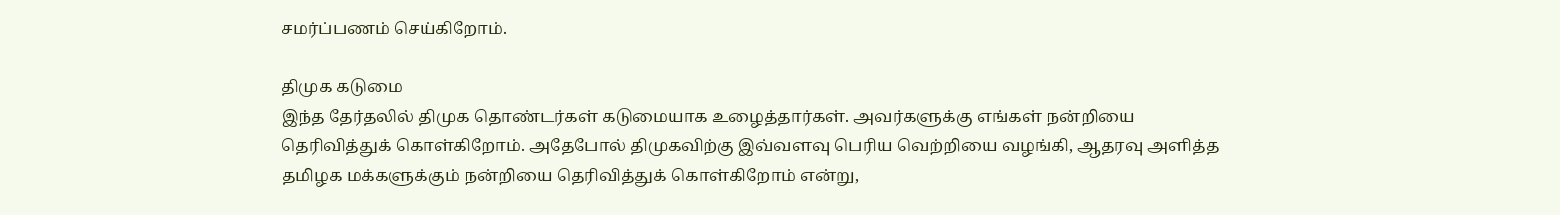சமர்ப்பணம் செய்கிறோம்.

திமுக கடுமை
இந்த தேர்தலில் திமுக தொண்டர்கள் கடுமையாக உழைத்தார்கள். அவர்களுக்கு எங்கள் நன்றியை தெரிவித்துக் கொள்கிறோம். அதேபோல் திமுகவிற்கு இவ்வளவு பெரிய வெற்றியை வழங்கி, ஆதரவு அளித்த தமிழக மக்களுக்கும் நன்றியை தெரிவித்துக் கொள்கிறோம் என்று,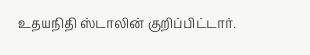உதயநிதி ஸ்டாலின் குறிப்பிட்டார்.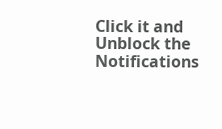Click it and Unblock the Notifications